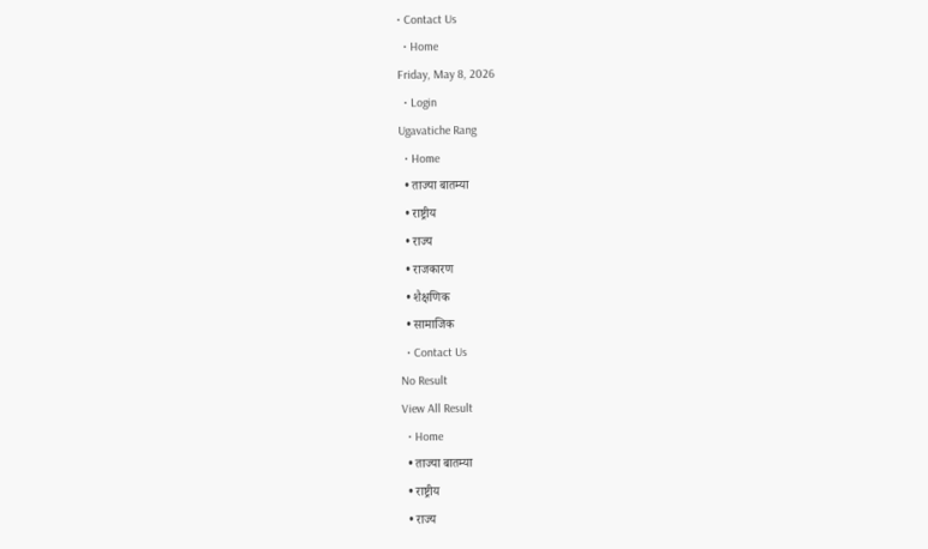• Contact Us
  • Home
Friday, May 8, 2026
  • Login
Ugavatiche Rang
  • Home
  • ताज्या बातम्या
  • राष्ट्रीय
  • राज्य
  • राजकारण
  • शैक्षणिक
  • सामाजिक
  • Contact Us
No Result
View All Result
  • Home
  • ताज्या बातम्या
  • राष्ट्रीय
  • राज्य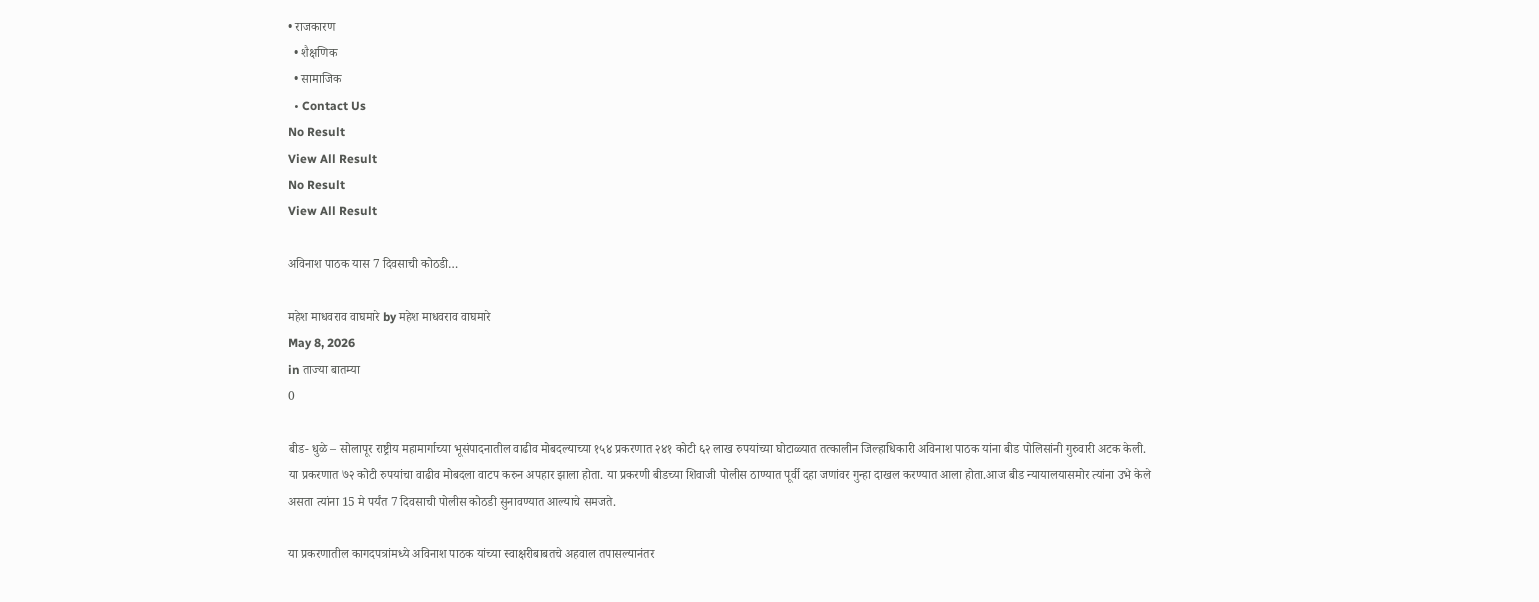• राजकारण
  • शैक्षणिक
  • सामाजिक
  • Contact Us
No Result
View All Result
No Result
View All Result

अविनाश पाठक यास 7 दिवसाची कोठडी…

महेश माधवराव वाघमारे by महेश माधवराव वाघमारे
May 8, 2026
in ताज्या बातम्या
0

बीड- धुळे – सोलापूर राष्ट्रीय महामार्गाच्या भूसंपादनातील वाढीव मोबदल्याच्या १५४ प्रकरणात २४१ कोटी ६२ लाख रुपयांच्या घोटाळ्यात तत्कालीन जिल्हाधिकारी अविनाश पाठक यांना बीड पोलिसांनी गुरुवारी अटक केली.
या प्रकरणात ७२ कोटी रुपयांचा वाढीव मोबदला वाटप करुन अपहार झाला होता. या प्रकरणी बीडच्या शिवाजी पोलीस ठाण्यात पूर्वी दहा जणांवर गुन्हा दाखल करण्यात आला होता.आज बीड न्यायालयासमोर त्यांना उभे केले असता त्यांना 15 मे पर्यंत 7 दिवसाची पोलीस कोठडी सुनावण्यात आल्याचे समजते.

या प्रकरणातील कागदपत्रांमध्ये अविनाश पाठक यांच्या स्वाक्षरीबाबतचे अहवाल तपासल्यानंतर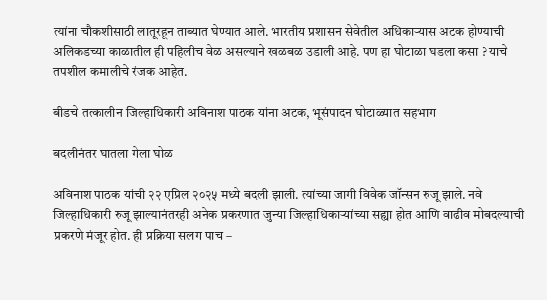त्यांना चौकशीसाठी लातूरहून ताब्यात घेण्यात आले. भारतीय प्रशासन सेवेतील अधिकाऱ्यास अटक होण्याची अलिकडच्या काळातील ही पहिलीच वेळ असल्याने खळबळ उडाली आहे. पण हा घोटाळा घडला कसा ? याचे तपशील कमालीचे रंजक आहेत.

बीडचे तत्कालीन जिल्हाधिकारी अविनाश पाठक यांना अटक, भूसंपादन घोटाळ्यात सहभाग

बदलीनंतर घातला गेला घोळ

अविनाश पाठक यांची २२ एप्रिल २०२५ मध्ये बदली झाली. त्यांच्या जागी विवेक जॉन्सन रुजू झाले. नवे जिल्हाधिकारी रुजू झाल्यानंतरही अनेक प्रकरणात जुन्या जिल्हाधिकाऱ्यांच्या सह्या होत आणि वाढीव मोबदल्याची प्रकरणे मंजूर होत. ही प्रक्रिया सलग पाच –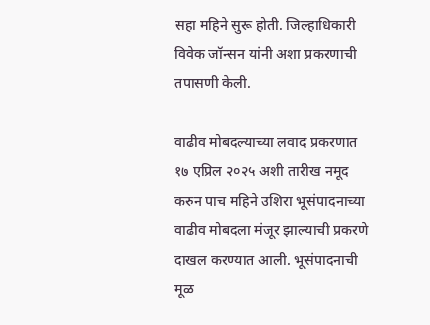सहा महिने सुरू होती. जिल्हाधिकारी विवेक जॉन्सन यांनी अशा प्रकरणाची तपासणी केली.

वाढीव मोबदल्याच्या लवाद प्रकरणात १७ एप्रिल २०२५ अशी तारीख नमूद करुन पाच महिने उशिरा भूसंपादनाच्या वाढीव मोबदला मंजूर झाल्याची प्रकरणे दाखल करण्यात आली. भूसंपादनाची मूळ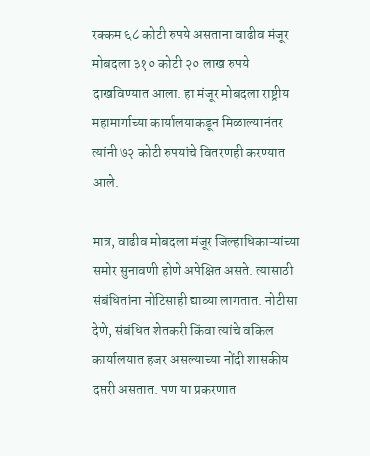रक्कम ६८ कोटी रुपये असताना वाढीव मंजूर मोबदला ३१० कोटी २० लाख रुपये दाखविण्यात आला. हा मंजूर मोबदला राष्ट्रीय महामार्गाच्या कार्यालयाकडून मिळाल्यानंतर त्यांनी ७२ कोटी रुपयांचे वितरणही करण्यात आले.

मात्र, वाढीव मोबदला मंजूर जिल्हाधिकाऱ्यांच्या समोर सुनावणी होणे अपेक्षित असते. त्यासाठी संबंधितांना नोटिसाही द्याव्या लागतात. नोटीसा देणे, संबंधित शेतकरी किंवा त्यांचे वकिल कार्यालयात हजर असल्याच्या नोंदी शासकीय दप्तरी असतात. पण या प्रकरणात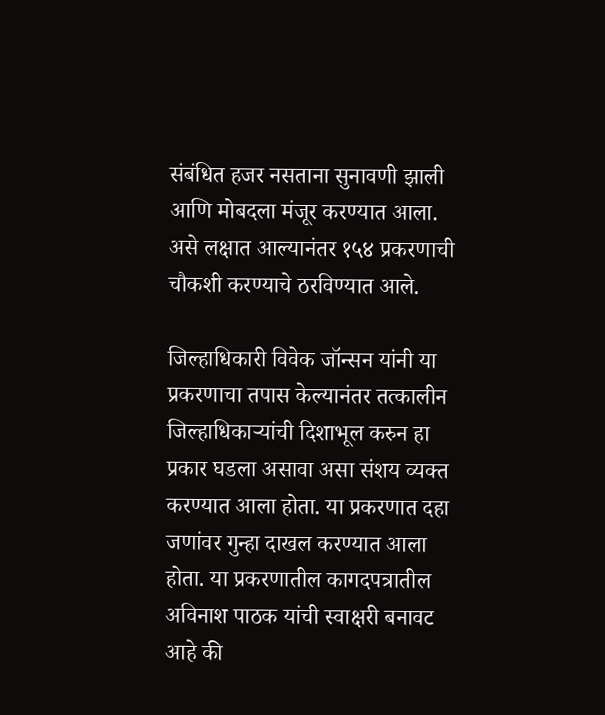संबंधित हजर नसताना सुनावणी झाली आणि मोबदला मंजूर करण्यात आला. असे लक्षात आल्यानंतर १५४ प्रकरणाची चौकशी करण्याचे ठरविण्यात आले.

जिल्हाधिकारी विवेक जॉन्सन यांनी या प्रकरणाचा तपास केल्यानंतर तत्कालीन जिल्हाधिकाऱ्यांची दिशाभूल करुन हा प्रकार घडला असावा असा संशय व्यक्त करण्यात आला होता. या प्रकरणात दहा जणांवर गुन्हा दाखल करण्यात आला होता. या प्रकरणातील कागदपत्रातील अविनाश पाठक यांची स्वाक्षरी बनावट आहे की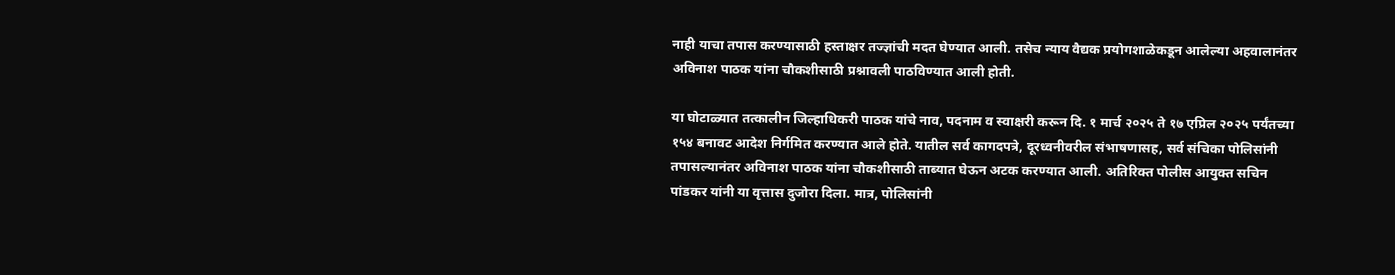नाही याचा तपास करण्यासाठी हस्ताक्षर तज्ज्ञांची मदत घेण्यात आली. तसेच न्याय वैद्यक प्रयोगशाळेकडून आलेल्या अहवालानंतर अविनाश पाठक यांना चौकशीसाठी प्रश्नावली पाठविण्यात आली होती.

या घोटाळ्यात तत्कालीन जिल्हाधिकरी पाठक यांचे नाव, पदनाम व स्वाक्षरी करून दि. १ मार्च २०२५ ते १७ एप्रिल २०२५ पर्यंतच्या १५४ बनावट आदेश निर्गमित करण्यात आले होते. यातील सर्व कागदपत्रे, दूरध्वनीवरील संभाषणासह, सर्व संचिका पोलिसांनी तपासल्यानंतर अविनाश पाठक यांना चौकशीसाठी ताब्यात घेऊन अटक करण्यात आली. अतिरिक्त पोलीस आयुक्त सचिन पांडकर यांनी या वृत्तास दुजोरा दिला. मात्र, पोलिसांनी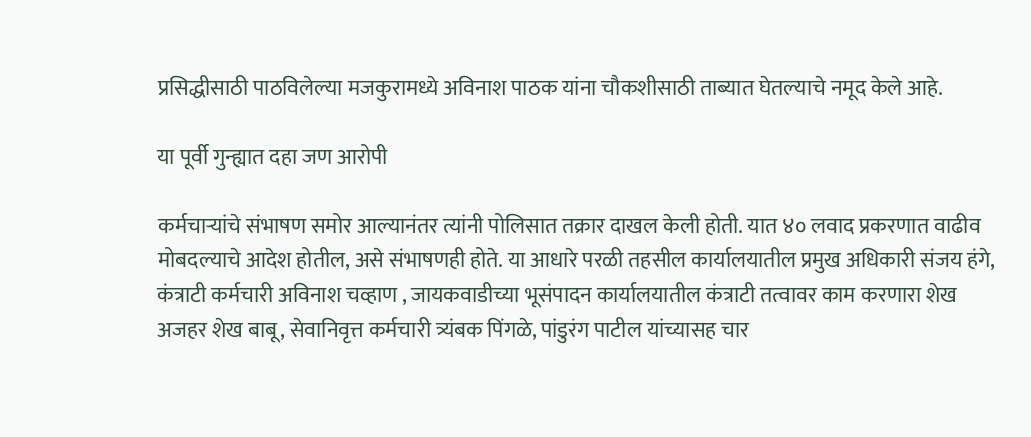प्रसिद्धीसाठी पाठविलेल्या मजकुरामध्ये अविनाश पाठक यांना चौकशीसाठी ताब्यात घेतल्याचे नमूद केले आहे.

या पूर्वी गुन्ह्यात दहा जण आरोपी

कर्मचाऱ्यांचे संभाषण समोर आल्यानंतर त्यांनी पोलिसात तक्रार दाखल केली होती. यात ४० लवाद प्रकरणात वाढीव मोबदल्याचे आदेश होतील, असे संभाषणही होते. या आधारे परळी तहसील कार्यालयातील प्रमुख अधिकारी संजय हंगे, कंत्राटी कर्मचारी अविनाश चव्हाण , जायकवाडीच्या भूसंपादन कार्यालयातील कंत्राटी तत्वावर काम करणारा शेख अजहर शेख बाबू, सेवानिवृत्त कर्मचारी त्र्यंबक पिंगळे, पांडुरंग पाटील यांच्यासह चार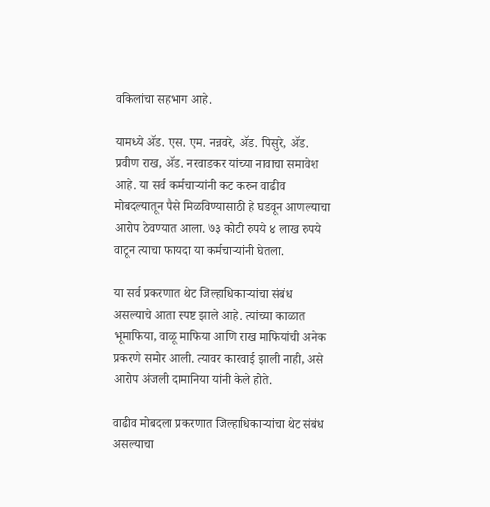वकिलांचा सहभाग आहे.

यामध्ये ॲड. एस. एम. नन्नवरे, ॲड. पिसुरे, ॲड. प्रवीण राख, ॲड. नरवाडकर यांच्या नावाचा समावेश आहे. या सर्व कर्मचाऱ्यांनी कट करुन वाढीव मोबदल्यातून पैसे मिळविण्यासाठी हे घडवून आणल्याचा आरोप ठेवण्यात आला. ७३ कोटी रुपये ४ लाख रुपये वाटून त्याचा फायदा या कर्मचाऱ्यांनी घेतला.

या सर्व प्रकरणात थेट जिल्हाधिकाऱ्यांचा संबंध असल्याचे आता स्पष्ट झाले आहे. त्यांच्या काळात भूमाफिया, वाळू माफिया आणि राख माफियांची अनेक प्रकरणे समोर आली. त्यावर कारवाई झाली नाही, असे आरोप अंजली दामानिया यांनी केले होते.

वाढीव मोबदला प्रकरणात जिल्हाधिकाऱ्यांचा थेट संबंध असल्याचा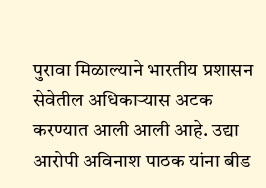पुरावा मिळाल्याने भारतीय प्रशासन सेवेतील अधिकाऱ्यास अटक करण्यात आली आली आहे. उद्या आरोपी अविनाश पाठक यांना बीड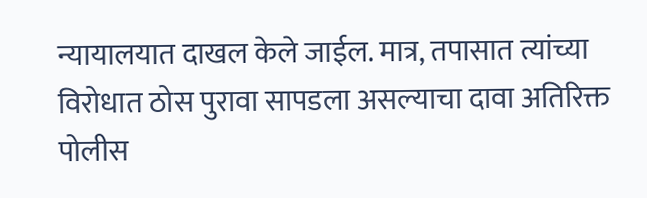न्यायालयात दाखल केले जाईल. मात्र, तपासात त्यांच्या विरोधात ठोस पुरावा सापडला असल्याचा दावा अतिरिक्त पोलीस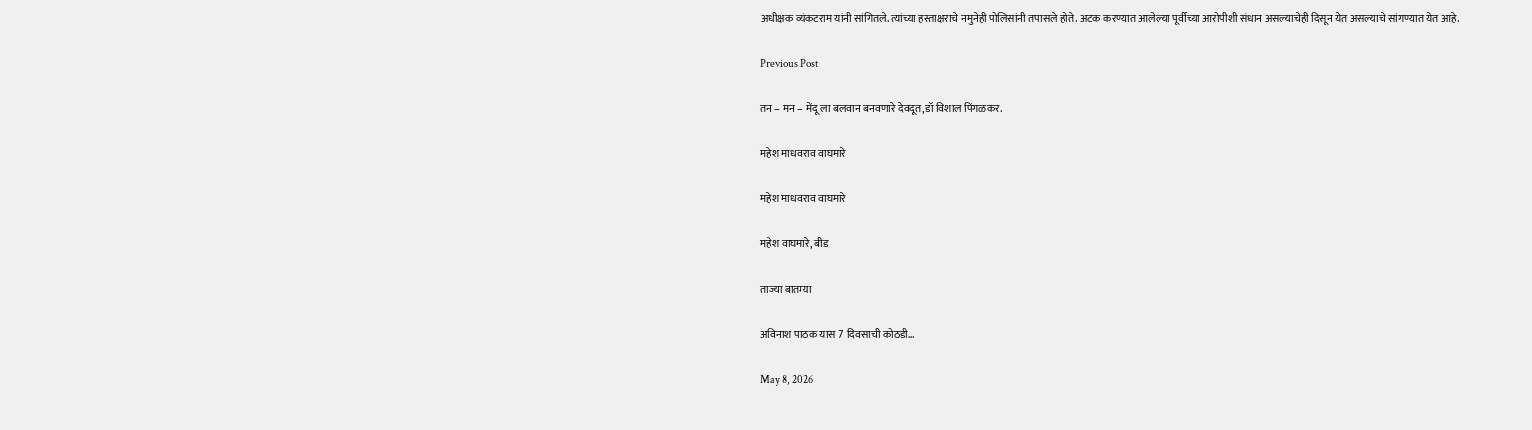अधीक्षक व्यंकटराम यांनी सांगितले. त्यांच्या हस्ताक्षराचे नमुनेही पोलिसांनी तपासले होते. अटक करण्यात आलेल्या पूर्वीच्या आरोपीशी संधान असल्याचेही दिसून येत असल्याचे सांगण्यात येत आहे.

Previous Post

तन – मन – मेंदू ला बलवान बनवणारे देवदूत,डॉ विशाल पिंगळकर.

महेश माधवराव वाघमारे

महेश माधवराव वाघमारे

महेश वाघमारे, बीड

ताज्या बातम्या

अविनाश पाठक यास 7 दिवसाची कोठडी…

May 8, 2026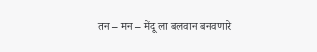तन – मन – मेंदू ला बलवान बनवणारे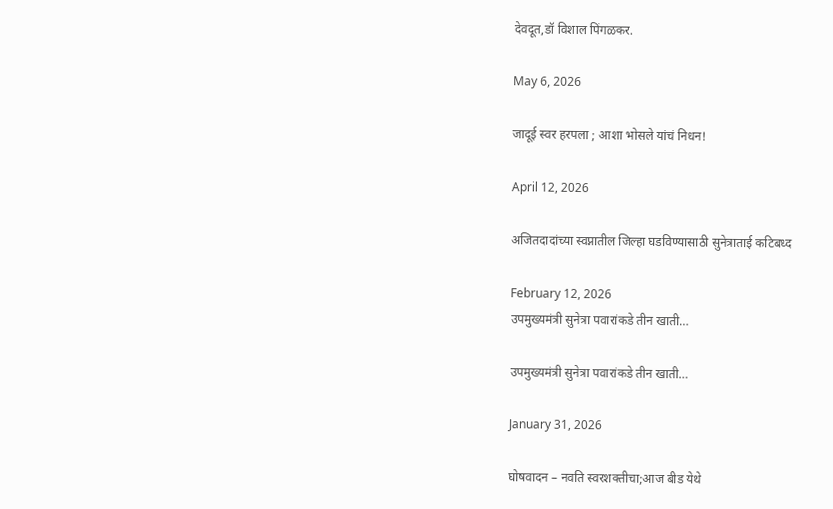देवदूत,डॉ विशाल पिंगळकर.

May 6, 2026

जादूई स्वर हरपला ; आशा भोसले यांचं निधन!

April 12, 2026

अजितदादांच्या स्वप्नातील जिल्हा घडविण्यासाठी सुनेत्राताई कटिबध्द

February 12, 2026
उपमुख्यमंत्री सुनेत्रा पवारांकडे तीन खाती…

उपमुख्यमंत्री सुनेत्रा पवारांकडे तीन खाती…

January 31, 2026

घोषवादन – नवति स्वरशक्तीचा;आज बीड येथे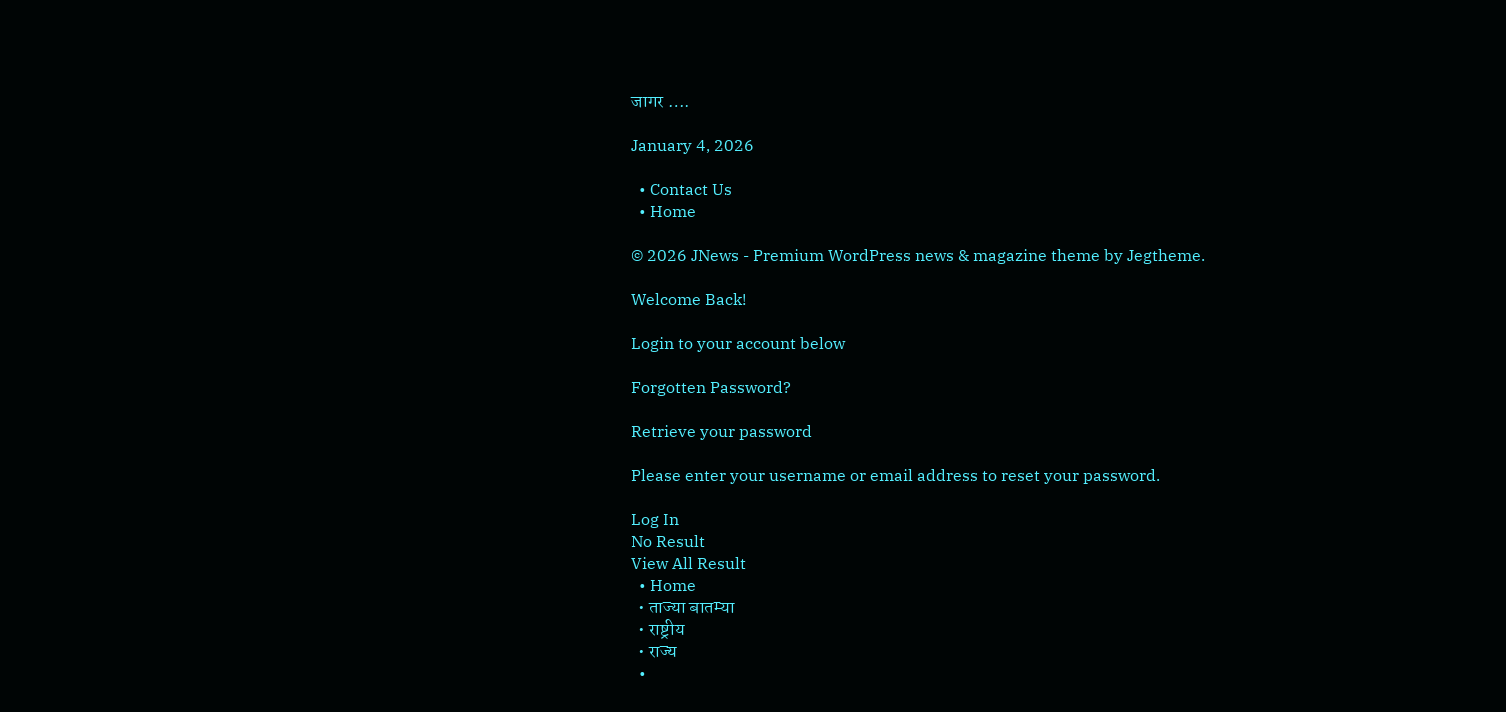जागर ….

January 4, 2026

  • Contact Us
  • Home

© 2026 JNews - Premium WordPress news & magazine theme by Jegtheme.

Welcome Back!

Login to your account below

Forgotten Password?

Retrieve your password

Please enter your username or email address to reset your password.

Log In
No Result
View All Result
  • Home
  • ताज्या बातम्या
  • राष्ट्रीय
  • राज्य
  •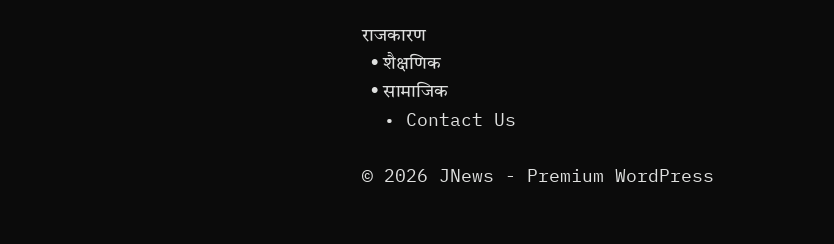राजकारण
  • शैक्षणिक
  • सामाजिक
  • Contact Us

© 2026 JNews - Premium WordPress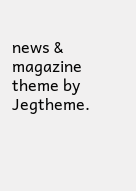news & magazine theme by Jegtheme.